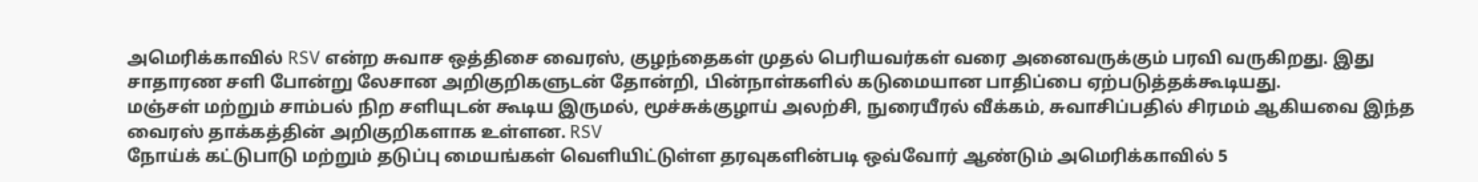அமெரிக்காவில் RSV என்ற சுவாச ஒத்திசை வைரஸ், குழந்தைகள் முதல் பெரியவர்கள் வரை அனைவருக்கும் பரவி வருகிறது. இது சாதாரண சளி போன்று லேசான அறிகுறிகளுடன் தோன்றி, பின்நாள்களில் கடுமையான பாதிப்பை ஏற்படுத்தக்கூடியது.
மஞ்சள் மற்றும் சாம்பல் நிற சளியுடன் கூடிய இருமல், மூச்சுக்குழாய் அலற்சி, நுரையீரல் வீக்கம், சுவாசிப்பதில் சிரமம் ஆகியவை இந்த வைரஸ் தாக்கத்தின் அறிகுறிகளாக உள்ளன. RSV
நோய்க் கட்டுபாடு மற்றும் தடுப்பு மையங்கள் வெளியிட்டுள்ள தரவுகளின்படி ஒவ்வோர் ஆண்டும் அமெரிக்காவில் 5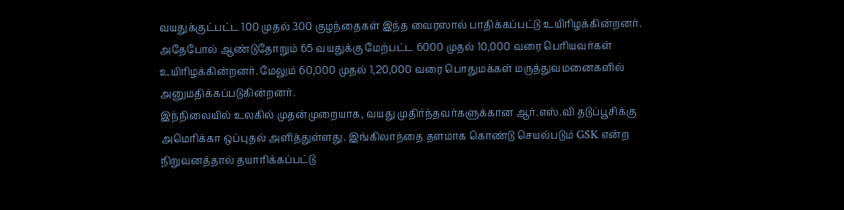வயதுக்குட்பட்ட 100 முதல் 300 குழந்தைகள் இந்த வைரஸால் பாதிக்கப்பட்டு உயிரிழக்கின்றனர். அதேபோல் ஆண்டுதோறும் 65 வயதுக்கு மேற்பட்ட 6000 முதல் 10,000 வரை பெரியவர்கள் உயிரிழக்கின்றனர். மேலும் 60,000 முதல் 1,20,000 வரை பொதுமக்கள் மருத்துவமனைகளில் அனுமதிக்கப்படுகின்றனர்.
இந்நிலையில் உலகில் முதன்முறையாக, வயது முதிர்ந்தவர்களுக்கான ஆர்.எஸ்.வி தடுப்பூசிக்கு அமெரிக்கா ஒப்புதல் அளித்துள்ளது. இங்கிலாந்தை தளமாக கொண்டு செயல்படும் GSK என்ற நிறுவனத்தால் தயாரிக்கப்பட்டு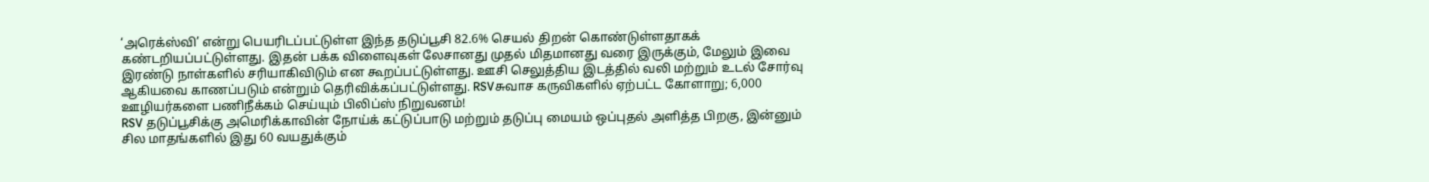‘அரெக்ஸ்வி’ என்று பெயரிடப்பட்டுள்ள இந்த தடுப்பூசி 82.6% செயல் திறன் கொண்டுள்ளதாகக் கண்டறியப்பட்டுள்ளது. இதன் பக்க விளைவுகள் லேசானது முதல் மிதமானது வரை இருக்கும், மேலும் இவை இரண்டு நாள்களில் சரியாகிவிடும் என கூறப்பட்டுள்ளது. ஊசி செலுத்திய இடத்தில் வலி மற்றும் உடல் சோர்வு ஆகியவை காணப்படும் என்றும் தெரிவிக்கப்பட்டுள்ளது. RSVசுவாச கருவிகளில் ஏற்பட்ட கோளாறு; 6,000 ஊழியர்களை பணிநீக்கம் செய்யும் பிலிப்ஸ் நிறுவனம்!
RSV தடுப்பூசிக்கு அமெரிக்காவின் நோய்க் கட்டுப்பாடு மற்றும் தடுப்பு மையம் ஒப்புதல் அளித்த பிறகு, இன்னும் சில மாதங்களில் இது 60 வயதுக்கும்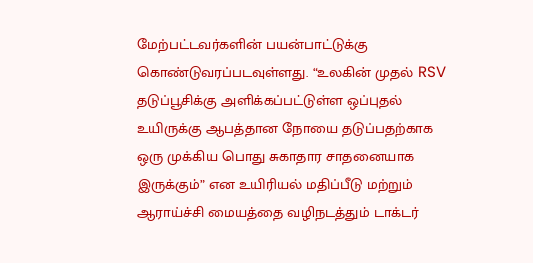மேற்பட்டவர்களின் பயன்பாட்டுக்கு கொண்டுவரப்படவுள்ளது. “உலகின் முதல் RSV தடுப்பூசிக்கு அளிக்கப்பட்டுள்ள ஒப்புதல் உயிருக்கு ஆபத்தான நோயை தடுப்பதற்காக ஒரு முக்கிய பொது சுகாதார சாதனையாக இருக்கும்” என உயிரியல் மதிப்பீடு மற்றும் ஆராய்ச்சி மையத்தை வழிநடத்தும் டாக்டர்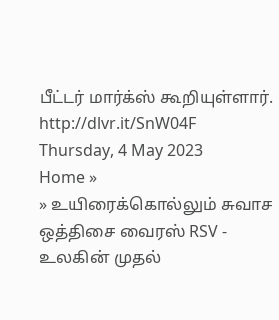பீட்டர் மார்க்ஸ் கூறியுள்ளார்.
http://dlvr.it/SnW04F
Thursday, 4 May 2023
Home »
» உயிரைக்கொல்லும் சுவாச ஒத்திசை வைரஸ் RSV - உலகின் முதல்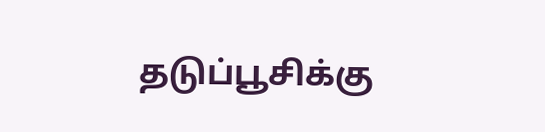தடுப்பூசிக்கு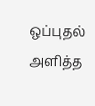ஒப்புதல் அளித்த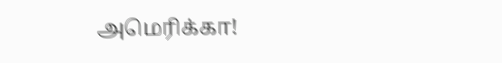அமெரிக்கா!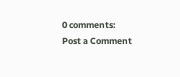0 comments:
Post a Comment